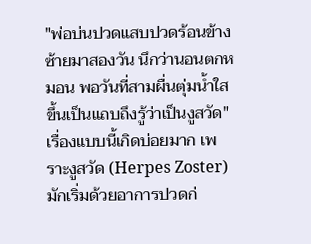"พ่อบ่นปวดแสบปวดร้อนข้างซ้ายมาสองวัน นึกว่านอนตกหมอน พอวันที่สามผื่นตุ่มน้ำใสขึ้นเป็นแถบถึงรู้ว่าเป็นงูสวัด" เรื่องแบบนี้เกิดบ่อยมาก เพราะงูสวัด (Herpes Zoster)มักเริ่มด้วยอาการปวดก่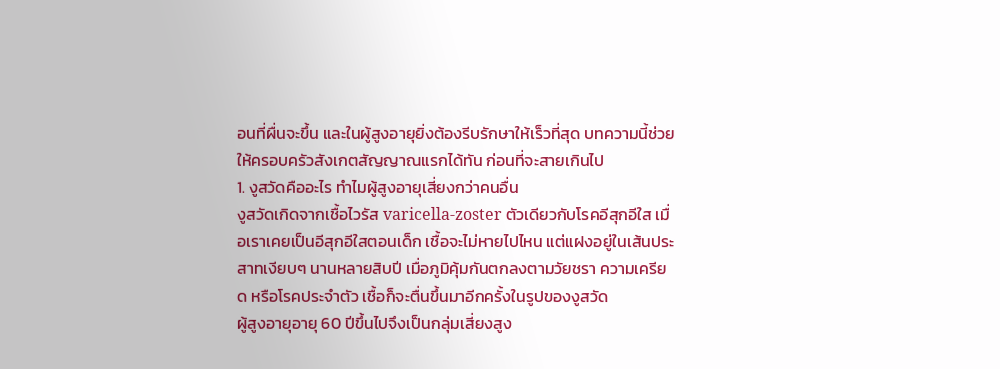อนที่ผื่นจะขึ้น และในผู้สูงอายุยิ่งต้องรีบรักษาให้เร็วที่สุด บทความนี้ช่วยให้ครอบครัวสังเกตสัญญาณแรกได้ทัน ก่อนที่จะสายเกินไป
1. งูสวัดคืออะไร ทำไมผู้สูงอายุเสี่ยงกว่าคนอื่น
งูสวัดเกิดจากเชื้อไวรัส varicella-zoster ตัวเดียวกับโรคอีสุกอีใส เมื่อเราเคยเป็นอีสุกอีใสตอนเด็ก เชื้อจะไม่หายไปไหน แต่แฝงอยู่ในเส้นประสาทเงียบๆ นานหลายสิบปี เมื่อภูมิคุ้มกันตกลงตามวัยชรา ความเครียด หรือโรคประจำตัว เชื้อก็จะตื่นขึ้นมาอีกครั้งในรูปของงูสวัด
ผู้สูงอายุอายุ 60 ปีขึ้นไปจึงเป็นกลุ่มเสี่ยงสูง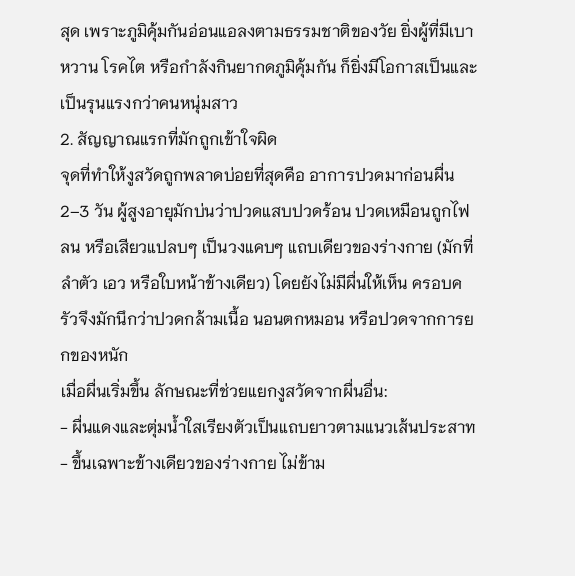สุด เพราะภูมิคุ้มกันอ่อนแอลงตามธรรมชาติของวัย ยิ่งผู้ที่มีเบาหวาน โรคไต หรือกำลังกินยากดภูมิคุ้มกัน ก็ยิ่งมีโอกาสเป็นและเป็นรุนแรงกว่าคนหนุ่มสาว
2. สัญญาณแรกที่มักถูกเข้าใจผิด
จุดที่ทำให้งูสวัดถูกพลาดบ่อยที่สุดคือ อาการปวดมาก่อนผื่น 2–3 วัน ผู้สูงอายุมักบ่นว่าปวดแสบปวดร้อน ปวดเหมือนถูกไฟลน หรือเสียวแปลบๆ เป็นวงแคบๆ แถบเดียวของร่างกาย (มักที่ลำตัว เอว หรือใบหน้าข้างเดียว) โดยยังไม่มีผื่นให้เห็น ครอบครัวจึงมักนึกว่าปวดกล้ามเนื้อ นอนตกหมอน หรือปวดจากการยกของหนัก
เมื่อผื่นเริ่มขึ้น ลักษณะที่ช่วยแยกงูสวัดจากผื่นอื่น:
- ผื่นแดงและตุ่มน้ำใสเรียงตัวเป็นแถบยาวตามแนวเส้นประสาท
- ขึ้นเฉพาะข้างเดียวของร่างกาย ไม่ข้าม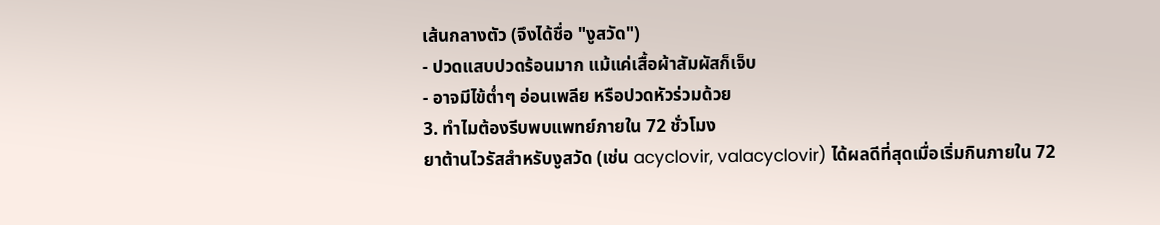เส้นกลางตัว (จึงได้ชื่อ "งูสวัด")
- ปวดแสบปวดร้อนมาก แม้แค่เสื้อผ้าสัมผัสก็เจ็บ
- อาจมีไข้ต่ำๆ อ่อนเพลีย หรือปวดหัวร่วมด้วย
3. ทำไมต้องรีบพบแพทย์ภายใน 72 ชั่วโมง
ยาต้านไวรัสสำหรับงูสวัด (เช่น acyclovir, valacyclovir) ได้ผลดีที่สุดเมื่อเริ่มกินภายใน 72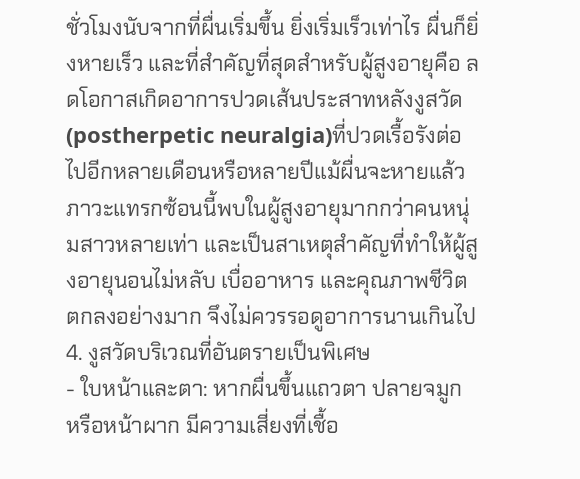ชั่วโมงนับจากที่ผื่นเริ่มขึ้น ยิ่งเริ่มเร็วเท่าไร ผื่นก็ยิ่งหายเร็ว และที่สำคัญที่สุดสำหรับผู้สูงอายุคือ ลดโอกาสเกิดอาการปวดเส้นประสาทหลังงูสวัด (postherpetic neuralgia)ที่ปวดเรื้อรังต่อไปอีกหลายเดือนหรือหลายปีแม้ผื่นจะหายแล้ว
ภาวะแทรกซ้อนนี้พบในผู้สูงอายุมากกว่าคนหนุ่มสาวหลายเท่า และเป็นสาเหตุสำคัญที่ทำให้ผู้สูงอายุนอนไม่หลับ เบื่ออาหาร และคุณภาพชีวิตตกลงอย่างมาก จึงไม่ควรรอดูอาการนานเกินไป
4. งูสวัดบริเวณที่อันตรายเป็นพิเศษ
- ใบหน้าและตา: หากผื่นขึ้นแถวตา ปลายจมูก หรือหน้าผาก มีความเสี่ยงที่เชื้อ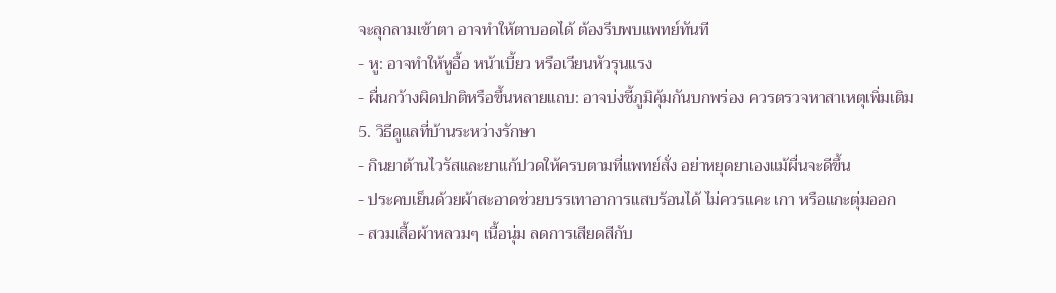จะลุกลามเข้าตา อาจทำให้ตาบอดได้ ต้องรีบพบแพทย์ทันที
- หู: อาจทำให้หูอื้อ หน้าเบี้ยว หรือเวียนหัวรุนแรง
- ผื่นกว้างผิดปกติหรือขึ้นหลายแถบ: อาจบ่งชี้ภูมิคุ้มกันบกพร่อง ควรตรวจหาสาเหตุเพิ่มเติม
5. วิธีดูแลที่บ้านระหว่างรักษา
- กินยาต้านไวรัสและยาแก้ปวดให้ครบตามที่แพทย์สั่ง อย่าหยุดยาเองแม้ผื่นจะดีขึ้น
- ประคบเย็นด้วยผ้าสะอาดช่วยบรรเทาอาการแสบร้อนได้ ไม่ควรแคะ เกา หรือแกะตุ่มออก
- สวมเสื้อผ้าหลวมๆ เนื้อนุ่ม ลดการเสียดสีกับ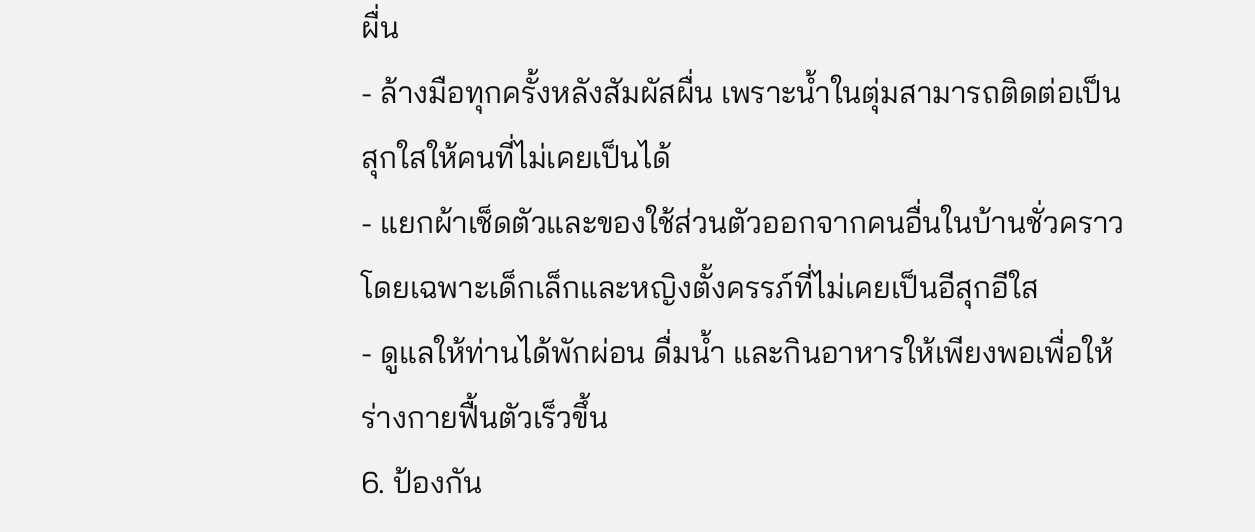ผื่น
- ล้างมือทุกครั้งหลังสัมผัสผื่น เพราะน้ำในตุ่มสามารถติดต่อเป็นสุกใสให้คนที่ไม่เคยเป็นได้
- แยกผ้าเช็ดตัวและของใช้ส่วนตัวออกจากคนอื่นในบ้านชั่วคราว โดยเฉพาะเด็กเล็กและหญิงตั้งครรภ์ที่ไม่เคยเป็นอีสุกอีใส
- ดูแลให้ท่านได้พักผ่อน ดื่มน้ำ และกินอาหารให้เพียงพอเพื่อให้ร่างกายฟื้นตัวเร็วขึ้น
6. ป้องกัน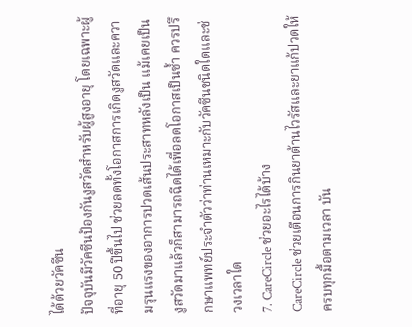ได้ด้วยวัคซีน
ปัจจุบันมีวัคซีนป้องกันงูสวัดสำหรับผู้สูงอายุ โดยเฉพาะผู้ที่อายุ 50 ปีขึ้นไป ช่วยลดทั้งโอกาสการเกิดงูสวัดและความรุนแรงของอาการปวดเส้นประสาทหลังเป็น แม้เคยเป็นงูสวัดมาแล้วก็สามารถฉีดได้เพื่อลดโอกาสเป็นซ้ำ ควรปรึกษาแพทย์ประจำตัวว่าท่านเหมาะกับวัคซีนชนิดใดและช่วงเวลาใด
7. CareCircle ช่วยอะไรได้บ้าง
CareCircle ช่วยเตือนการกินยาต้านไวรัสและยาแก้ปวดให้ครบทุกมื้อตามเวลา บัน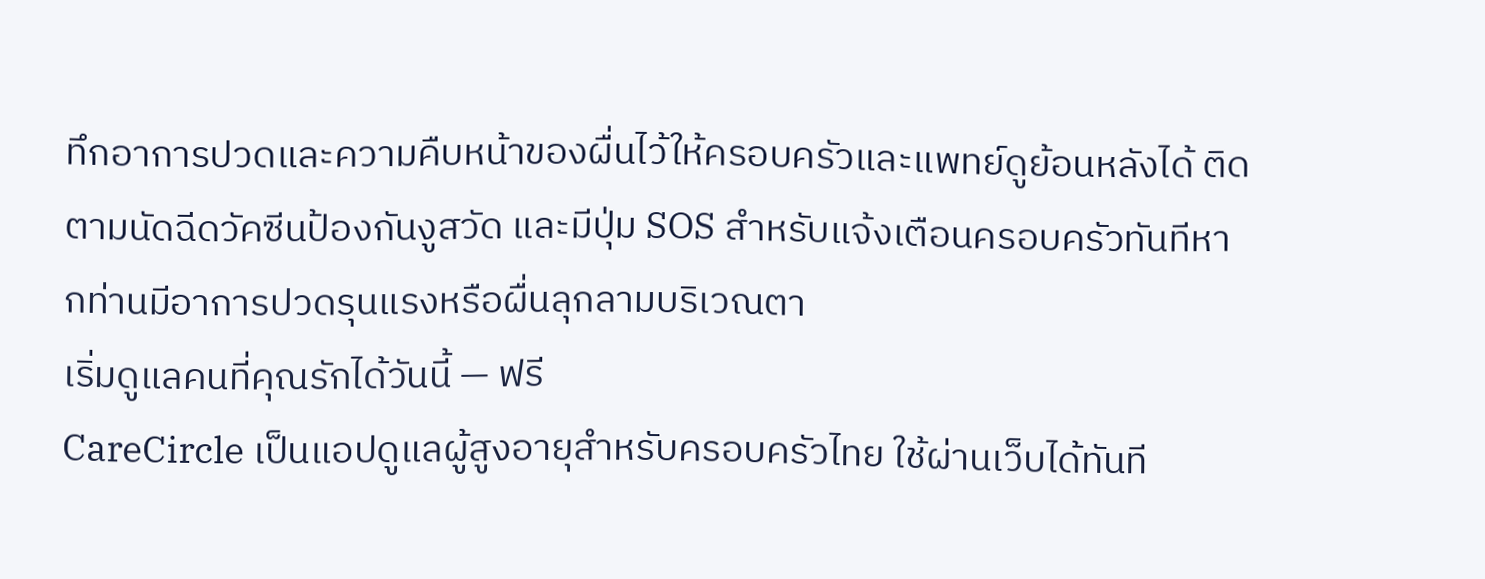ทึกอาการปวดและความคืบหน้าของผื่นไว้ให้ครอบครัวและแพทย์ดูย้อนหลังได้ ติดตามนัดฉีดวัคซีนป้องกันงูสวัด และมีปุ่ม SOS สำหรับแจ้งเตือนครอบครัวทันทีหากท่านมีอาการปวดรุนแรงหรือผื่นลุกลามบริเวณตา
เริ่มดูแลคนที่คุณรักได้วันนี้ — ฟรี
CareCircle เป็นแอปดูแลผู้สูงอายุสำหรับครอบครัวไทย ใช้ผ่านเว็บได้ทันที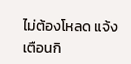ไม่ต้องโหลด แจ้งเตือนกิ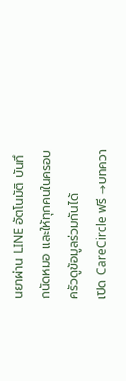นยาผ่าน LINE อัตโนมัติ บันทึกนัดหมอ และให้ทุกคนในครอบครัวดูข้อมูลร่วมกันได้
เปิด CareCircle ฟรี →บทควา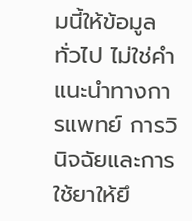มนี้ให้ข้อมูลทั่วไป ไม่ใช่คำแนะนำทางการแพทย์ การวินิจฉัยและการใช้ยาให้ยึ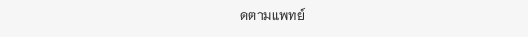ดตามแพทย์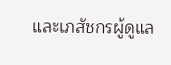และเภสัชกรผู้ดูแล